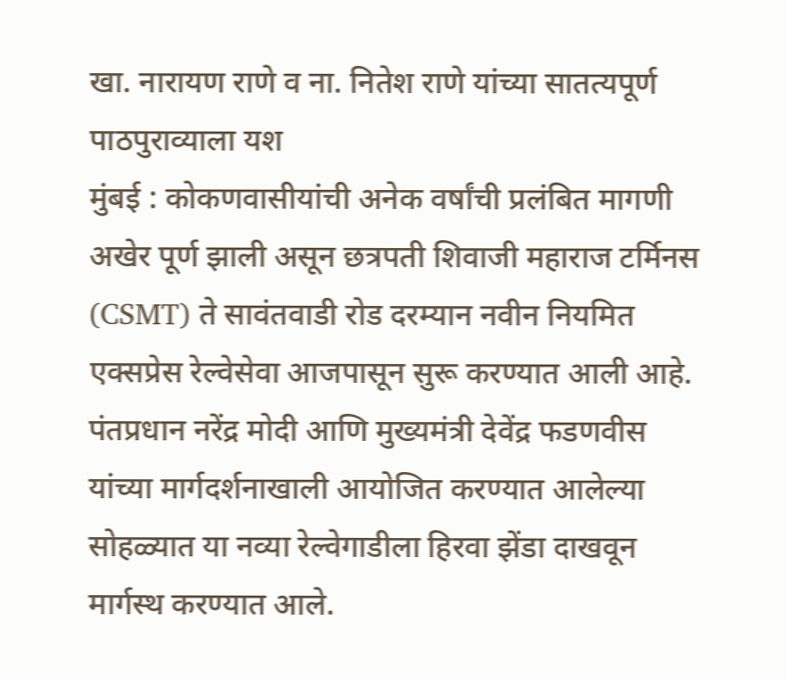खा. नारायण राणे व ना. नितेश राणे यांच्या सातत्यपूर्ण पाठपुराव्याला यश
मुंबई : कोकणवासीयांची अनेक वर्षांची प्रलंबित मागणी अखेर पूर्ण झाली असून छत्रपती शिवाजी महाराज टर्मिनस (CSMT) ते सावंतवाडी रोड दरम्यान नवीन नियमित एक्सप्रेस रेल्वेसेवा आजपासून सुरू करण्यात आली आहे.
पंतप्रधान नरेंद्र मोदी आणि मुख्यमंत्री देवेंद्र फडणवीस यांच्या मार्गदर्शनाखाली आयोजित करण्यात आलेल्या सोहळ्यात या नव्या रेल्वेगाडीला हिरवा झेंडा दाखवून मार्गस्थ करण्यात आले.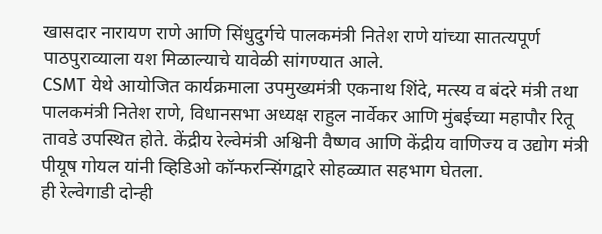खासदार नारायण राणे आणि सिंधुदुर्गचे पालकमंत्री नितेश राणे यांच्या सातत्यपूर्ण पाठपुराव्याला यश मिळाल्याचे यावेळी सांगण्यात आले.
CSMT येथे आयोजित कार्यक्रमाला उपमुख्यमंत्री एकनाथ शिंदे, मत्स्य व बंदरे मंत्री तथा पालकमंत्री नितेश राणे, विधानसभा अध्यक्ष राहुल नार्वेकर आणि मुंबईच्या महापौर रितू तावडे उपस्थित होते. केंद्रीय रेल्वेमंत्री अश्विनी वैष्णव आणि केंद्रीय वाणिज्य व उद्योग मंत्री पीयूष गोयल यांनी व्हिडिओ कॉन्फरन्सिंगद्वारे सोहळ्यात सहभाग घेतला.
ही रेल्वेगाडी दोन्ही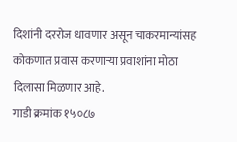दिशांनी दररोज धावणार असून चाकरमान्यांसह कोकणात प्रवास करणाऱ्या प्रवाशांना मोठा दिलासा मिळणार आहे.
गाडी क्रमांक १५०८७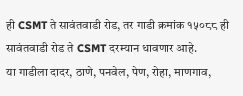ही CSMT ते सावंतवाडी रोड, तर गाडी क्रमांक १५०८८ ही सावंतवाडी रोड ते CSMT दरम्यान धावणार आहे.
या गाडीला दादर, ठाणे, पनवेल, पेण, रोहा, माणगाव,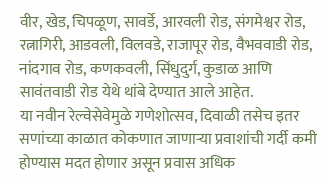वीर, खेड, चिपळूण, सावर्डे, आरवली रोड, संगमेश्वर रोड, रत्नागिरी, आडवली, विलवडे, राजापूर रोड, वैभववाडी रोड, नांदगाव रोड, कणकवली, सिंधुदुर्ग, कुडाळ आणि सावंतवाडी रोड येथे थांबे देण्यात आले आहेत.
या नवीन रेल्वेसेवेमुळे गणेशोत्सव, दिवाळी तसेच इतर सणांच्या काळात कोकणात जाणाऱ्या प्रवाशांची गर्दी कमी होण्यास मदत होणार असून प्रवास अधिक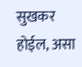सुखकर होईल, असा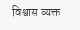विश्वास व्यक्त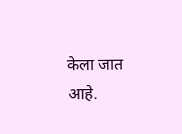केला जात आहे.